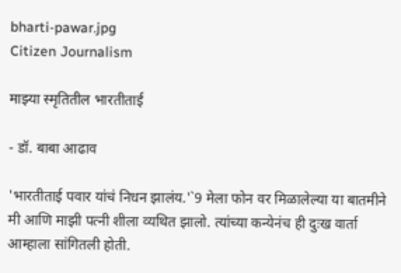bharti-pawar.jpg
Citizen Journalism

माझ्या स्मृतितील भारतीताई

- डॉ. बाबा आढाव

'भारतीताई पवार यांचं निधन झालंय.'`9 मेला फोन वर मिळालेल्या या बातमीने मी आणि माझी पत्नी शीला व्यथित झालो. त्यांच्या कन्येनंच ही दुःख वार्ता आम्हाला सांगितली होती.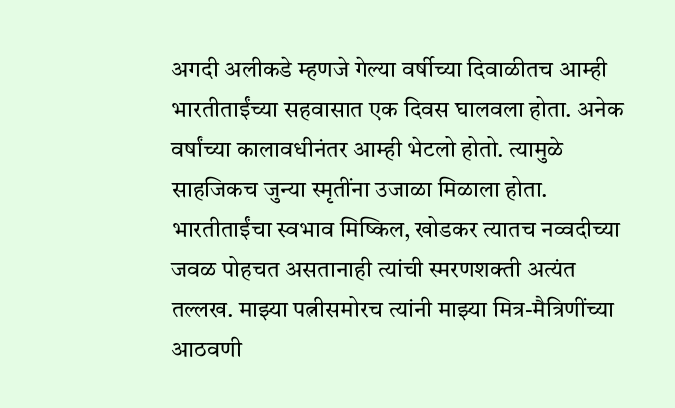अगदी अलीकडे म्हणजे गेल्या वर्षीच्या दिवाळीतच आम्ही भारतीताईंच्या सहवासात एक दिवस घालवला होता. अनेक वर्षांच्या कालावधीनंतर आम्ही भेटलो होतो. त्यामुळे साहजिकच जुन्या स्मृतींना उजाळा मिळाला होता. भारतीताईंचा स्वभाव मिष्किल, खोडकर त्यातच नव्वदीच्या जवळ पोहचत असतानाही त्यांची स्मरणशक्ती अत्यंत तल्लख. माझ्या पत्नीसमोरच त्यांनी माझ्या मित्र-मैत्रिणींच्या आठवणी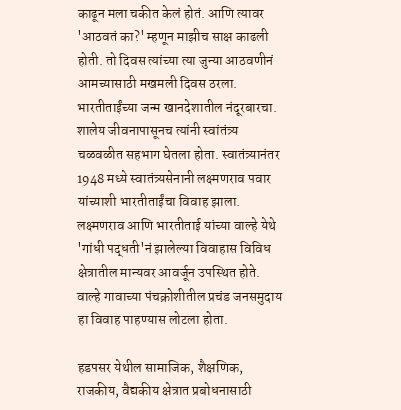काढून मला चकीत केलं होतं. आणि त्यावर 'आठवतं का?' म्हणून माझीच साक्ष काढली होती. तो दिवस त्यांच्या त्या जुन्या आठवणीनं आमच्यासाठी मखमली दिवस ठरला.
भारतीताईंच्या जन्म खानदेशातील नंदूरबारचा. शालेय जीवनापासूनच त्यांनी स्वांतंत्र्य चळवळीत सहभाग घेतला होता. स्वातंत्र्यानंतर 1948 मध्ये स्वातंत्र्यसेनानी लक्ष्मणराव पवार यांच्याशी भारतीताईंचा विवाह झाला. लक्ष्मणराव आणि भारतीताई यांच्या वाल्हे येथे 'गांधी पद्धती'नं झालेल्या विवाहास विविध क्षेत्रातील मान्यवर आवर्जून उपस्थित होते. वाल्हे गावाच्या पंचक्रोशीतील प्रचंड जनसमुदाय हा विवाह पाहण्यास लोटला होता.

हडपसर येथील सामाजिक, शैक्षणिक, राजकीय, वैद्यकीय क्षेत्रात प्रबोधनासाठी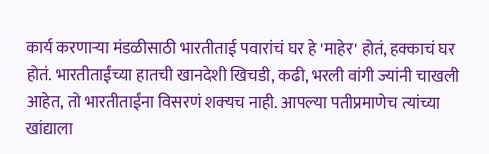कार्य करणाऱ्या मंडळीसाठी भारतीताई पवारांचं घर हे 'माहेर' होतं, हक्काचं घर होतं. भारतीताईंच्या हातची खानदेशी खिचडी, कढी, भरली वांगी ज्यांनी चाखली आहेत, तो भारतीताईंना विसरणं शक्‍यच नाही. आपल्या पतीप्रमाणेच त्यांच्या खांद्याला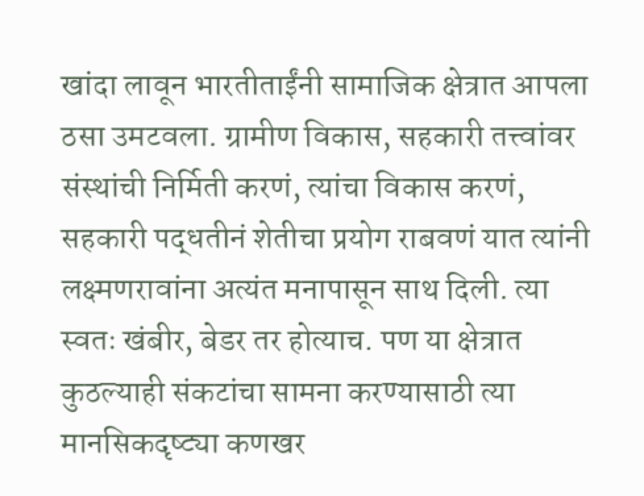खांदा लावून भारतीताईंनी सामाजिक क्षेत्रात आपला ठसा उमटवला. ग्रामीण विकास, सहकारी तत्त्वांवर संस्थांची निर्मिती करणं, त्यांचा विकास करणं, सहकारी पद्धतीनं शेतीचा प्रयोग राबवणं यात त्यांनी लक्ष्मणरावांना अत्यंत मनापासून साथ दिली. त्या स्वतः खंबीर, बेडर तर होत्याच. पण या क्षेत्रात कुठल्याही संकटांचा सामना करण्यासाठी त्या मानसिकदृष्ट्या कणखर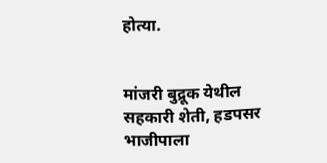होत्या.


मांजरी बुद्रूक येथील सहकारी शेती, हडपसर भाजीपाला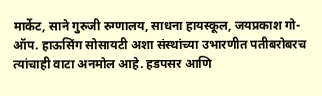मार्केट, साने गुरुजी रुग्णालय, साधना हायस्कूल, जयप्रकाश गो-ऑप. हाऊसिंग सोसायटी अशा संस्थांच्या उभारणीत पतीबरोबरच त्यांचाही वाटा अनमोल आहे. हडपसर आणि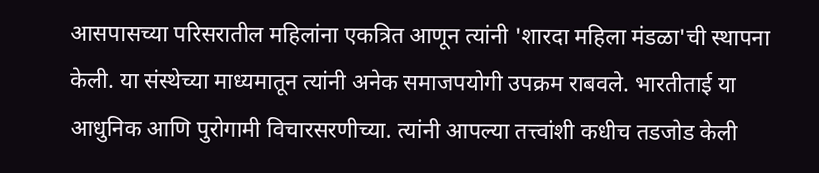आसपासच्या परिसरातील महिलांना एकत्रित आणून त्यांनी 'शारदा महिला मंडळा'ची स्थापना केली. या संस्थेच्या माध्यमातून त्यांनी अनेक समाजपयोगी उपक्रम राबवले. भारतीताई या आधुनिक आणि पुरोगामी विचारसरणीच्या. त्यांनी आपल्या तत्त्वांशी कधीच तडजोड केली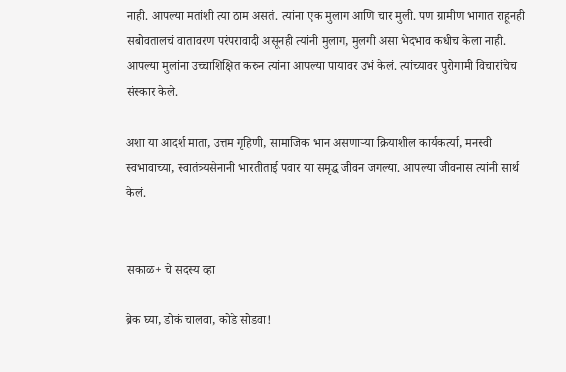नाही. आपल्या मतांशी त्या ठाम असतं. त्यांना एक मुलाग आणि चार मुली. पण ग्रामीण भागात राहूनही सबोवतालचं वातावरण परंपरावादी असूनही त्यांनी मुलाग, मुलगी असा भेदभाव कधीच केला नाही. आपल्या मुलांना उच्चाशिक्षित करुन त्यांना आपल्या पायावर उभं केलं. त्यांच्यावर पुरोगामी विचारांचेच संस्कार केले.

अशा या आदर्श माता, उत्तम गृहिणी, सामाजिक भान असणाऱ्या क्रियाशील कार्यकर्त्या, मनस्वी स्वभावाच्या, स्वातंत्र्यसेनानी भारतीताई पवार या समृद्ध जीवन जगल्या. आपल्या जीवनास त्यांनी सार्थ केलं.


सकाळ+ चे सदस्य व्हा

ब्रेक घ्या, डोकं चालवा, कोडे सोडवा!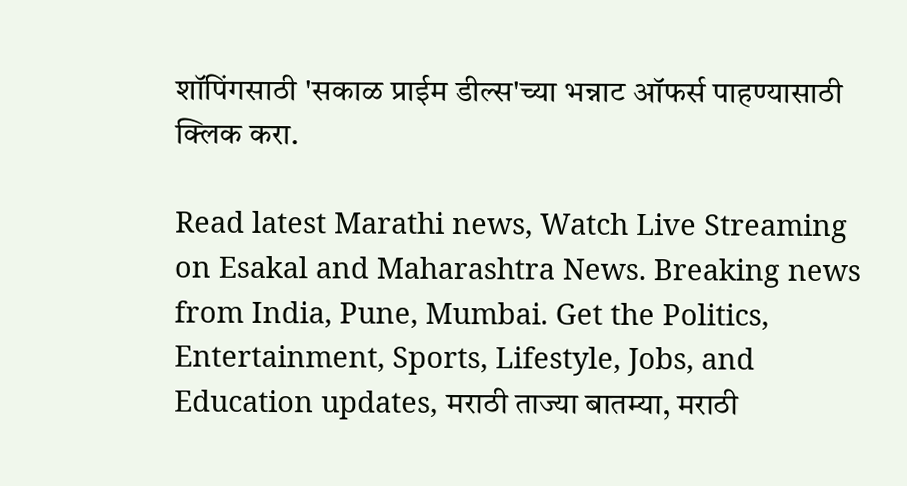शॉपिंगसाठी 'सकाळ प्राईम डील्स'च्या भन्नाट ऑफर्स पाहण्यासाठी क्लिक करा.

Read latest Marathi news, Watch Live Streaming on Esakal and Maharashtra News. Breaking news from India, Pune, Mumbai. Get the Politics, Entertainment, Sports, Lifestyle, Jobs, and Education updates, मराठी ताज्या बातम्या, मराठी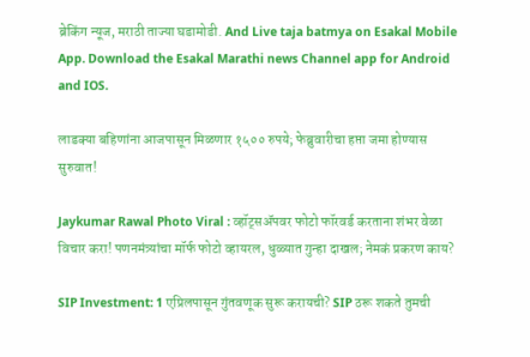ब्रेकिंग न्यूज, मराठी ताज्या घडामोडी. And Live taja batmya on Esakal Mobile App. Download the Esakal Marathi news Channel app for Android and IOS.

लाडक्या बहिणांना आजपासून मिळणार १५०० रुपये; फेब्रुवारीचा हप्ता जमा होण्यास सुरुवात!

Jaykumar Rawal Photo Viral : व्हॉट्सॲपवर फोटो फॉरवर्ड करताना शंभर वेळा विचार करा! पणनमंत्र्यांचा मॉर्फ फोटो व्हायरल, धुळ्यात गुन्हा दाखल; नेमकं प्रकरण काय?

SIP Investment: 1 एप्रिलपासून गुंतवणूक सुरू करायची? SIP ठरू शकते तुमची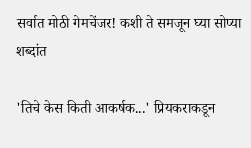सर्वात मोठी गेमचेंजर! कशी ते समजून घ्या सोप्या शब्दांत

'तिचे केस किती आकर्षक...' प्रियकराकडून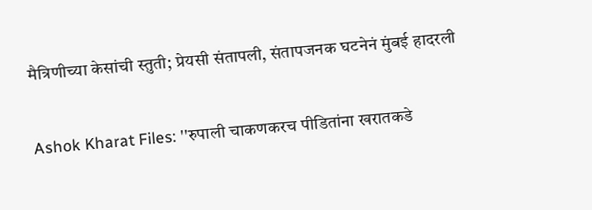मैत्रिणीच्या केसांची स्तुती; प्रेयसी संतापली, संतापजनक घटनेनं मुंबई हादरली

Ashok Kharat Files: ''रुपाली चाकणकरच पीडितांना खरातकडे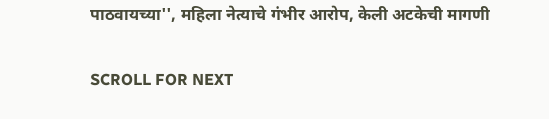पाठवायच्या'', महिला नेत्याचे गंभीर आरोप, केली अटकेची मागणी

SCROLL FOR NEXT